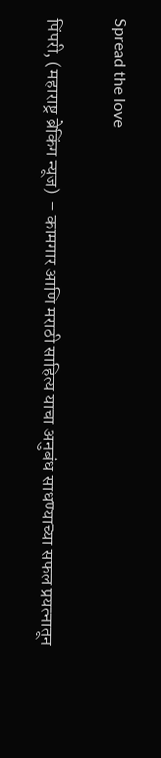Spread the love

पिंपरी, (महाराष्ट्र ब्रेकिंग न्यूज)  – कामगार आणि मराठी साहित्य याचा अनुबंध साधण्याच्या सफल प्रयत्नातून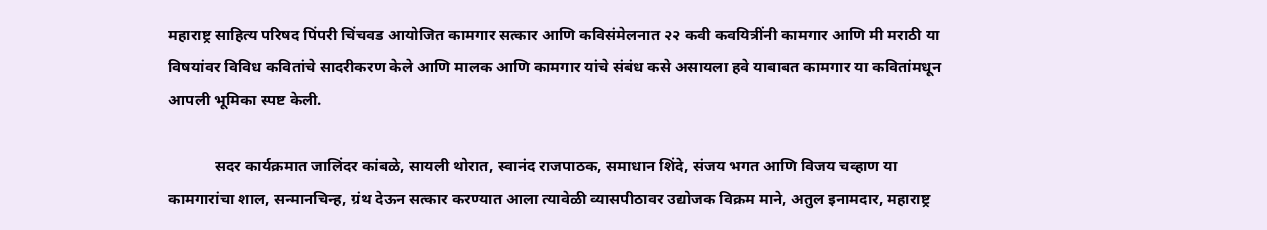महाराष्ट्र साहित्य परिषद पिंपरी चिंचवड आयोजित कामगार सत्कार आणि कविसंमेलनात २२ कवी कवयित्रींनी कामगार आणि मी मराठी या विषयांवर विविध कवितांचे सादरीकरण केले आणि मालक आणि कामगार यांचे संबंध कसे असायला हवे याबाबत कामगार या कवितांमधून आपली भूमिका स्पष्ट केली.

            सदर कार्यक्रमात जालिंदर कांबळे, सायली थोरात, स्वानंद राजपाठक, समाधान शिंदे, संजय भगत आणि विजय चव्हाण या कामगारांचा शाल, सन्मानचिन्ह, ग्रंथ देऊन सत्कार करण्यात आला त्यावेळी व्यासपीठावर उद्योजक विक्रम माने, अतुल इनामदार, महाराष्ट्र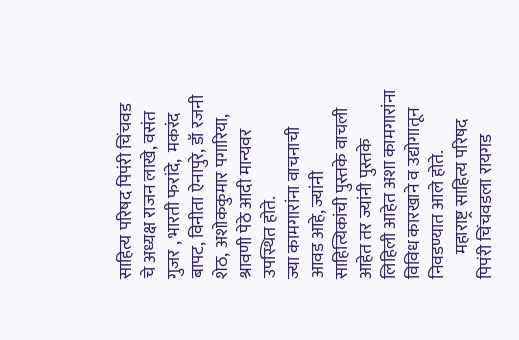साहित्य परिषद पिपंरी चिंचवड चे अध्यक्ष राजन लाखे, वसंत गुजर , भारती फरांदे,  मकरंद बापट, विनीता ऐनापुरे, डॉ रजनी शेठ, अशोककुमार पगारिया, श्रावणी पेठे आदी मान्यवर उपस्थित होते.
ज्या कामगारांना वाचनाची आवड आहे, ज्यांनी साहित्यिकांची पुस्तके वाचली आहेत तर ज्यांनी पुस्तके लिहिली आहेत अशा कामगारांना विविध कारखाने व उद्योगातून निवडण्यात आले होते.
       महाराष्ट्र साहित्य परिषद पिपंरी चिंचवडला रायगड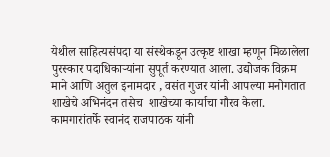येथील साहित्यसंपदा या संस्थेकडून उत्कृष्ट शाखा म्हणून मिळालेला पुरस्कार पदाधिकाऱ्यांना सुपूर्त करण्यात आला. उद्योजक विक्रम माने आणि अतुल इनामदार , वसंत गुजर यांनी आपल्या मनोगतात शाखेचे अभिनंदन तसेच  शाखेच्या कार्याचा गौरव केला. कामगारांतर्फे स्वानंद राजपाठक यांनी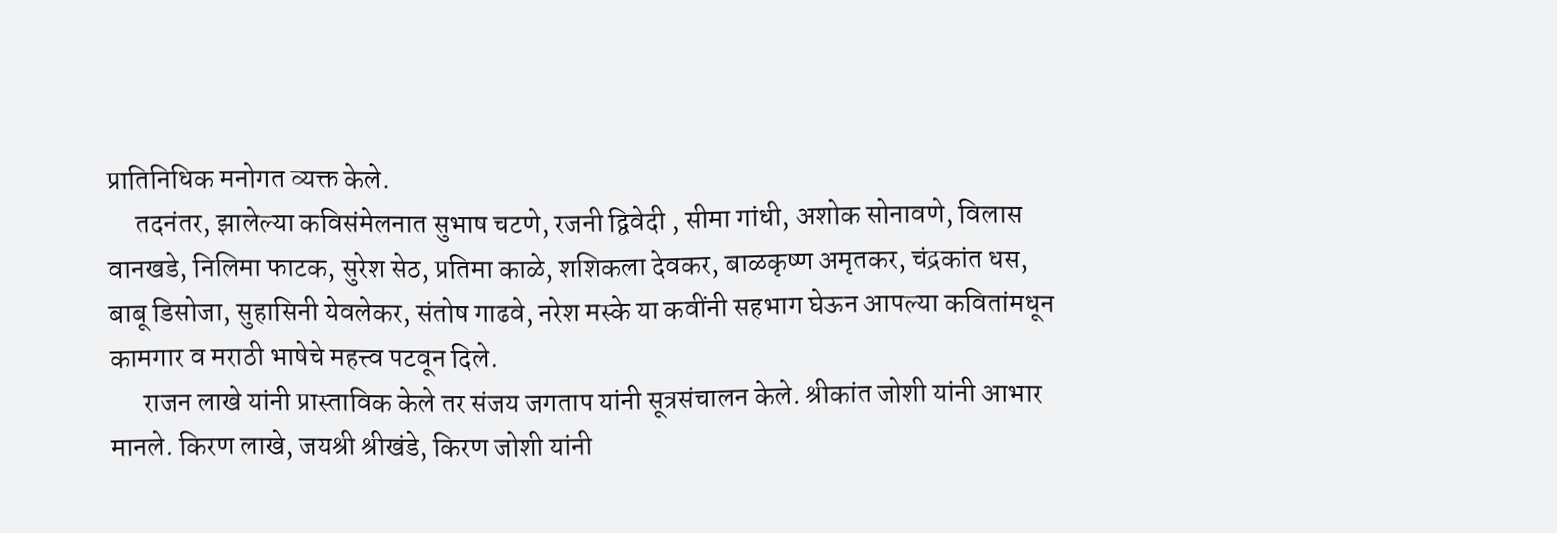प्रातिनिधिक मनोगत व्यक्त केले.
     तदनंतर, झालेल्या कविसंमेलनात सुभाष चटणे, रजनी द्विवेदी , सीमा गांधी, अशोक सोनावणे, विलास वानखडे, निलिमा फाटक, सुरेश सेठ, प्रतिमा काळे, शशिकला देवकर, बाळकृष्ण अमृतकर, चंद्रकांत धस, बाबू डिसोजा, सुहासिनी येवलेकर, संतोष गाढवे, नरेश मस्के या कवींनी सहभाग घेऊन आपल्या कवितांमधून कामगार व मराठी भाषेचे महत्त्व पटवून दिले.
      राजन लाखे यांनी प्रास्ताविक केले तर संजय जगताप यांनी सूत्रसंचालन केले. श्रीकांत जोशी यांनी आभार मानले. किरण लाखे, जयश्री श्रीखंडे, किरण जोशी यांनी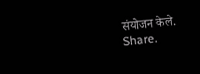संयोजन केले.
Share.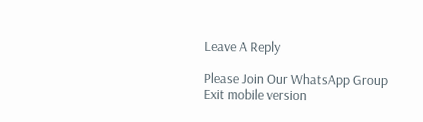Leave A Reply

Please Join Our WhatsApp Group
Exit mobile version